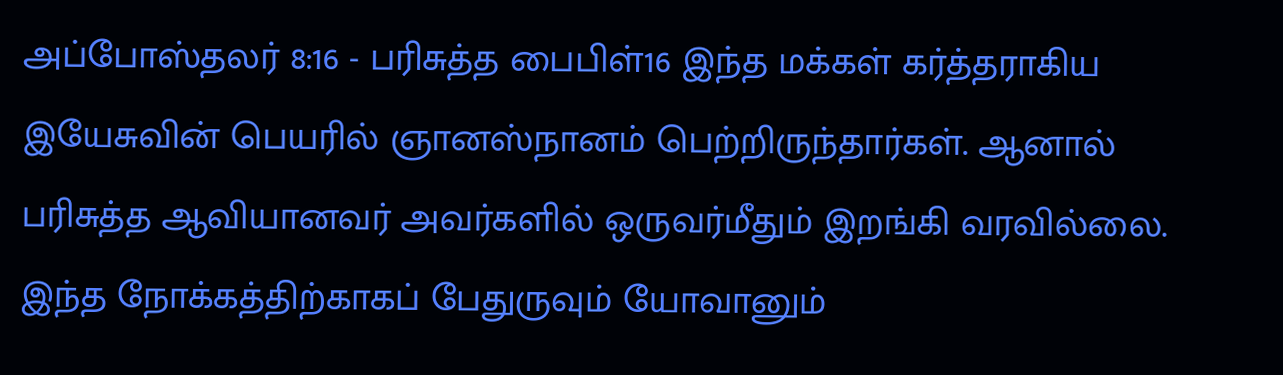அப்போஸ்தலர் 8:16 - பரிசுத்த பைபிள்16 இந்த மக்கள் கர்த்தராகிய இயேசுவின் பெயரில் ஞானஸ்நானம் பெற்றிருந்தார்கள். ஆனால் பரிசுத்த ஆவியானவர் அவர்களில் ஒருவர்மீதும் இறங்கி வரவில்லை. இந்த நோக்கத்திற்காகப் பேதுருவும் யோவானும்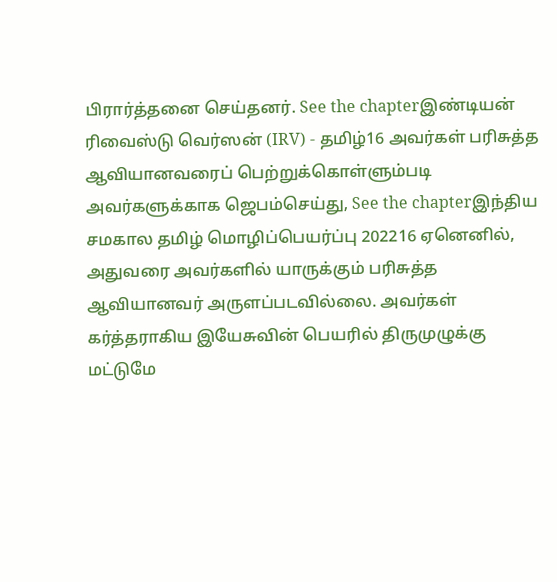பிரார்த்தனை செய்தனர். See the chapterஇண்டியன் ரிவைஸ்டு வெர்ஸன் (IRV) - தமிழ்16 அவர்கள் பரிசுத்த ஆவியானவரைப் பெற்றுக்கொள்ளும்படி அவர்களுக்காக ஜெபம்செய்து, See the chapterஇந்திய சமகால தமிழ் மொழிப்பெயர்ப்பு 202216 ஏனெனில், அதுவரை அவர்களில் யாருக்கும் பரிசுத்த ஆவியானவர் அருளப்படவில்லை. அவர்கள் கர்த்தராகிய இயேசுவின் பெயரில் திருமுழுக்கு மட்டுமே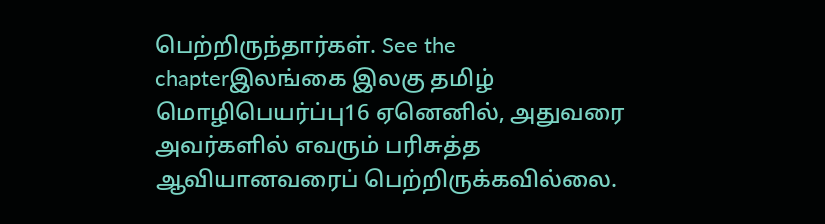பெற்றிருந்தார்கள். See the chapterஇலங்கை இலகு தமிழ் மொழிபெயர்ப்பு16 ஏனெனில், அதுவரை அவர்களில் எவரும் பரிசுத்த ஆவியானவரைப் பெற்றிருக்கவில்லை.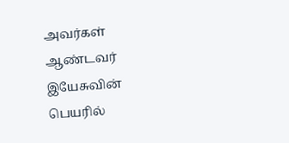அவர்கள் ஆண்டவர் இயேசுவின் பெயரில்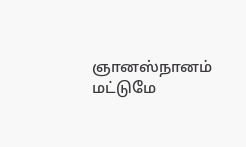ஞானஸ்நானம் மட்டுமே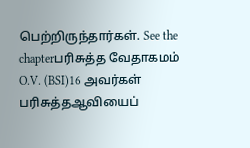பெற்றிருந்தார்கள். See the chapterபரிசுத்த வேதாகமம் O.V. (BSI)16 அவர்கள் பரிசுத்தஆவியைப்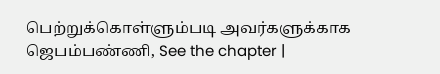பெற்றுக்கொள்ளும்படி அவர்களுக்காக ஜெபம்பண்ணி, See the chapter |